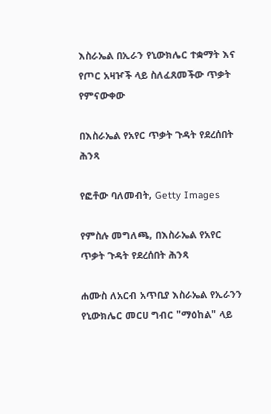እስራኤል በኢራን የኒውክሌር ተቋማት እና የጦር አዛዦች ላይ ስለፈጸመችው ጥቃት የምናውቀው

በእስራኤል የአየር ጥቃት ጉዳት የደረሰበት ሕንጻ

የፎቶው ባለመብት, Getty Images

የምስሉ መግለጫ, በእስራኤል የአየር ጥቃት ጉዳት የደረሰበት ሕንጻ

ሐሙስ ለአርብ አጥቢያ እስራኤል የኢራንን የኒውክሌር መርሀ ግብር "ማዕከል" ላይ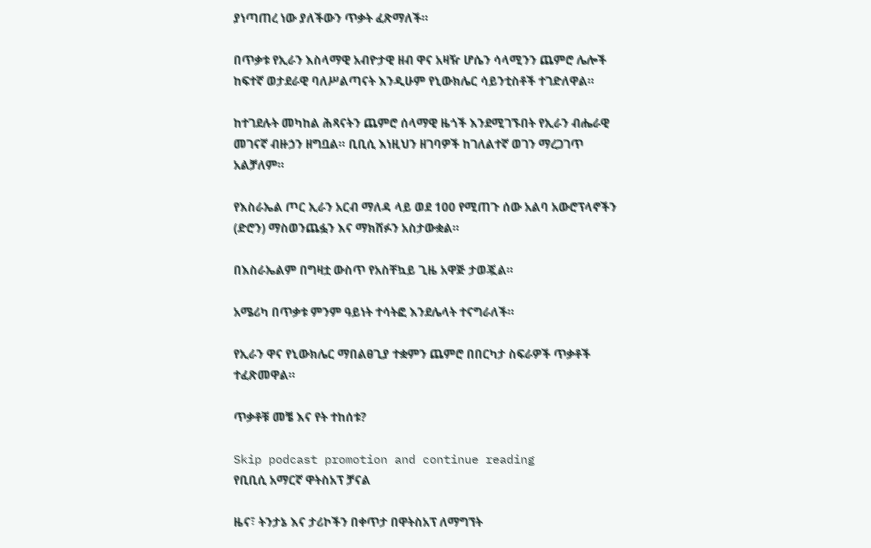ያነጣጠረ ነው ያለችውን ጥቃት ፈጽማለች።

በጥቃቱ የኢራን እስላማዊ አብዮታዊ ዘብ ዋና አዛዥ ሆሴን ሳላሚንን ጨምሮ ሌሎች ከፍተኛ ወታደራዊ ባለሥልጣናት እንዲሁም የኒውክሌር ሳይንቲስቶች ተገድለዋል።

ከተገደሉት መካከል ሕጻናትን ጨምሮ ሰላማዊ ዜጎች እንደሚገኙበት የኢራን ብሔራዊ መገናኛ ብዙኃን ዘግቧል። ቢቢሲ እነዚህን ዘገባዎች ከገለልተኛ ወገን ማረጋገጥ አልቻለም።

የእስራኤል ጦር ኢራን አርብ ማለዳ ላይ ወደ 100 የሚጠጉ ሰው አልባ አውሮፕላኖችን (ድሮን) ማስወንጨፏን እና ማክሸፉን አስታውቋል።

በእስራኤልም በግዛቷ ውስጥ የአስቸኳይ ጊዜ አዋጅ ታወጇል።

አሜሪካ በጥቃቱ ምንም ዓይነት ተሳትፎ እንደሌላት ተናግራለች።

የኢራን ዋና የኒውክሌር ማበልፀጊያ ተቋምን ጨምሮ በበርካታ ስፍራዎች ጥቃቶች ተፈጽመዋል።

ጥቃቶቹ መቼ እና የት ተከሰቱ?

Skip podcast promotion and continue reading
የቢቢሲ አማርኛ ዋትስአፕ ቻናል

ዜና፣ ትንታኔ እና ታሪኮችን በቀጥታ በዋትስአፕ ለማግኘት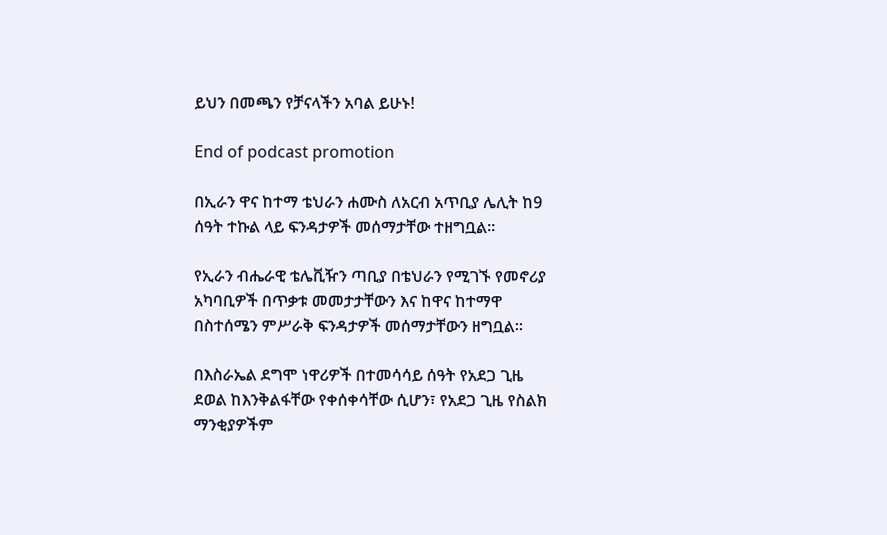ይህን በመጫን የቻናላችን አባል ይሁኑ!

End of podcast promotion

በኢራን ዋና ከተማ ቴህራን ሐሙስ ለአርብ አጥቢያ ሌሊት ከ9 ሰዓት ተኩል ላይ ፍንዳታዎች መሰማታቸው ተዘግቧል።

የኢራን ብሔራዊ ቴሌቪዥን ጣቢያ በቴህራን የሚገኙ የመኖሪያ አካባቢዎች በጥቃቱ መመታታቸውን እና ከዋና ከተማዋ በስተሰሜን ምሥራቅ ፍንዳታዎች መሰማታቸውን ዘግቧል።

በእስራኤል ደግሞ ነዋሪዎች በተመሳሳይ ሰዓት የአደጋ ጊዜ ደወል ከእንቅልፋቸው የቀሰቀሳቸው ሲሆን፣ የአደጋ ጊዜ የስልክ ማንቂያዎችም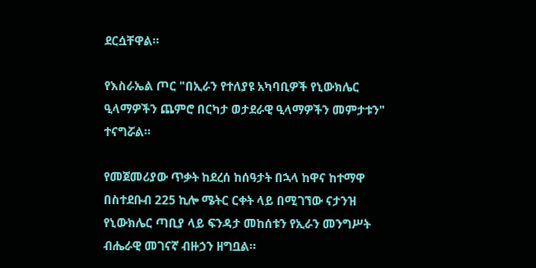ደርሷቸዋል።

የእስራኤል ጦር "በኢራን የተለያዩ አካባቢዎች የኒውክሌር ዒላማዎችን ጨምሮ በርካታ ወታደራዊ ዒላማዎችን መምታቱን" ተናግሯል።

የመጀመሪያው ጥቃት ከደረሰ ከሰዓታት በኋላ ከዋና ከተማዋ በስተደቡብ 225 ኪሎ ሜትር ርቀት ላይ በሚገኘው ናታንዝ የኒውክሌር ጣቢያ ላይ ፍንዳታ መከሰቱን የኢራን መንግሥት ብሔራዊ መገናኛ ብዙኃን ዘግቧል።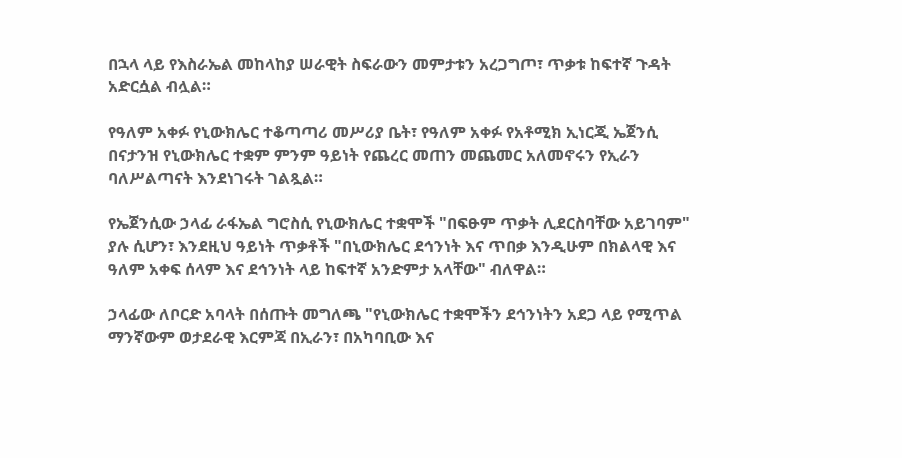በኋላ ላይ የእስራኤል መከላከያ ሠራዊት ስፍራውን መምታቱን አረጋግጦ፣ ጥቃቱ ከፍተኛ ጉዳት አድርሷል ብሏል።

የዓለም አቀፉ የኒውክሌር ተቆጣጣሪ መሥሪያ ቤት፣ የዓለም አቀፉ የአቶሚክ ኢነርጂ ኤጀንሲ በናታንዝ የኒውክሌር ተቋም ምንም ዓይነት የጨረር መጠን መጨመር አለመኖሩን የኢራን ባለሥልጣናት እንደነገሩት ገልጿል።

የኤጀንሲው ኃላፊ ራፋኤል ግሮስሲ የኒውክሌር ተቋሞች "በፍፁም ጥቃት ሊደርስባቸው አይገባም" ያሉ ሲሆን፣ እንደዚህ ዓይነት ጥቃቶች "በኒውክሌር ደኅንነት እና ጥበቃ እንዲሁም በክልላዊ እና ዓለም አቀፍ ሰላም እና ደኅንነት ላይ ከፍተኛ አንድምታ አላቸው" ብለዋል።

ኃላፊው ለቦርድ አባላት በሰጡት መግለጫ "የኒውክሌር ተቋሞችን ደኅንነትን አደጋ ላይ የሚጥል ማንኛውም ወታደራዊ እርምጃ በኢራን፣ በአካባቢው እና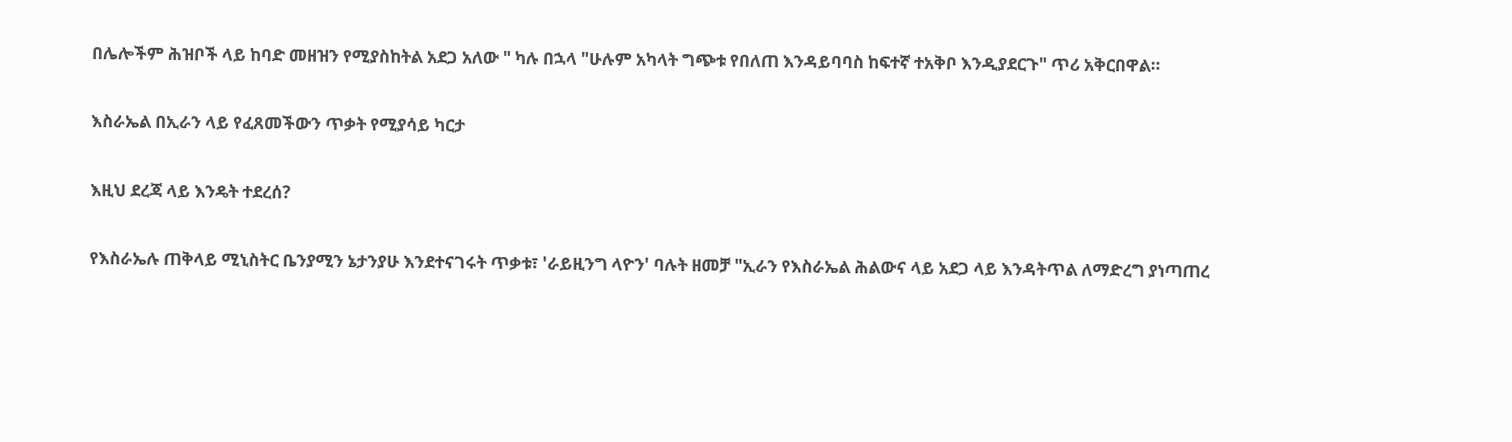በሌሎችም ሕዝቦች ላይ ከባድ መዘዝን የሚያስከትል አደጋ አለው " ካሉ በኋላ "ሁሉም አካላት ግጭቱ የበለጠ እንዳይባባስ ከፍተኛ ተአቅቦ እንዲያደርጉ" ጥሪ አቅርበዋል።

እስራኤል በኢራን ላይ የፈጸመችውን ጥቃት የሚያሳይ ካርታ

እዚህ ደረጃ ላይ እንዴት ተደረሰ?

የእስራኤሉ ጠቅላይ ሚኒስትር ቤንያሚን ኔታንያሁ እንደተናገሩት ጥቃቱ፣ 'ራይዚንግ ላዮን' ባሉት ዘመቻ "ኢራን የእስራኤል ሕልውና ላይ አደጋ ላይ እንዳትጥል ለማድረግ ያነጣጠረ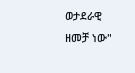ወታደራዊ ዘመቻ ነው"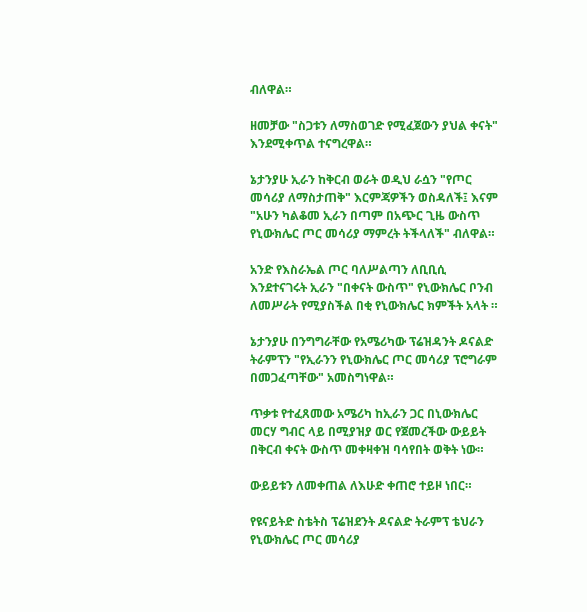ብለዋል።

ዘመቻው "ስጋቱን ለማስወገድ የሚፈጀውን ያህል ቀናት" እንደሚቀጥል ተናግረዋል።

ኔታንያሁ ኢራን ከቅርብ ወራት ወዲህ ራሷን "የጦር መሳሪያ ለማስታጠቅ" እርምጃዎችን ወስዳለች፤ እናም "አሁን ካልቆመ ኢራን በጣም በአጭር ጊዜ ውስጥ የኒውክሌር ጦር መሳሪያ ማምረት ትችላለች" ብለዋል።

አንድ የእስራኤል ጦር ባለሥልጣን ለቢቢሲ እንደተናገሩት ኢራን "በቀናት ውስጥ" የኒውክሌር ቦንብ ለመሥራት የሚያስችል በቂ የኒውክሌር ክምችት አላት ።

ኔታንያሁ በንግግራቸው የአሜሪካው ፕሬዝዳንት ዶናልድ ትራምፕን "የኢራንን የኒውክሌር ጦር መሳሪያ ፕሮግራም በመጋፈጣቸው" አመስግነዋል።

ጥቃቱ የተፈጸመው አሜሪካ ከኢራን ጋር በኒውክሌር መርሃ ግብር ላይ በሚያዝያ ወር የጀመረችው ውይይት በቅርብ ቀናት ውስጥ መቀዛቀዝ ባሳየበት ወቅት ነው።

ውይይቱን ለመቀጠል ለእሁድ ቀጠሮ ተይዞ ነበር።

የዩናይትድ ስቴትስ ፕሬዝደንት ዶናልድ ትራምፕ ቴህራን የኒውክሌር ጦር መሳሪያ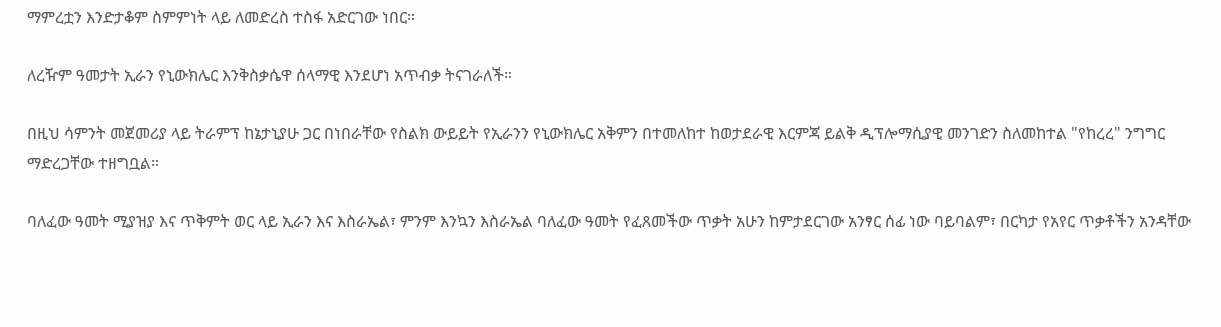ማምረቷን እንድታቆም ስምምነት ላይ ለመድረስ ተስፋ አድርገው ነበር።

ለረዥም ዓመታት ኢራን የኒውክሌር እንቅስቃሴዋ ሰላማዊ እንደሆነ አጥብቃ ትናገራለች።

በዚህ ሳምንት መጀመሪያ ላይ ትራምፕ ከኔታኒያሁ ጋር በነበራቸው የስልክ ውይይት የኢራንን የኒውክሌር አቅምን በተመለከተ ከወታደራዊ እርምጃ ይልቅ ዲፕሎማሲያዊ መንገድን ስለመከተል "የከረረ" ንግግር ማድረጋቸው ተዘግቧል።

ባለፈው ዓመት ሚያዝያ እና ጥቅምት ወር ላይ ኢራን እና እስራኤል፣ ምንም እንኳን እስራኤል ባለፈው ዓመት የፈጸመችው ጥቃት አሁን ከምታደርገው አንፃር ሰፊ ነው ባይባልም፣ በርካታ የአየር ጥቃቶችን አንዳቸው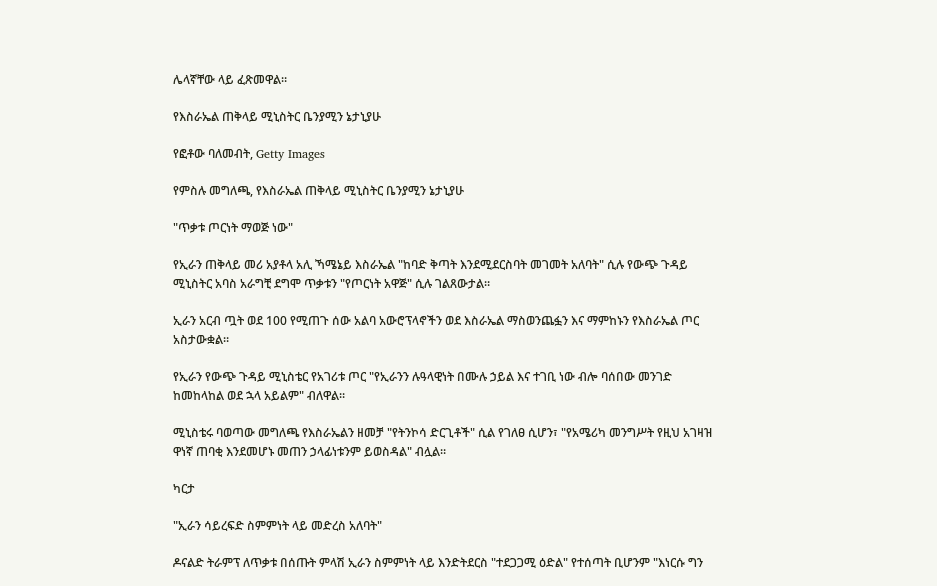ሌላኛቸው ላይ ፈጽመዋል።

የእስራኤል ጠቅላይ ሚኒስትር ቤንያሚን ኔታኒያሁ

የፎቶው ባለመብት, Getty Images

የምስሉ መግለጫ, የእስራኤል ጠቅላይ ሚኒስትር ቤንያሚን ኔታኒያሁ

"ጥቃቱ ጦርነት ማወጅ ነው"

የኢራን ጠቅላይ መሪ አያቶላ አሊ ኻሜኔይ እስራኤል "ከባድ ቅጣት እንደሚደርስባት መገመት አለባት" ሲሉ የውጭ ጉዳይ ሚኒስትር አባስ አራግቺ ደግሞ ጥቃቱን "የጦርነት አዋጅ" ሲሉ ገልጸውታል።

ኢራን አርብ ጧት ወደ 100 የሚጠጉ ሰው አልባ አውሮፕላኖችን ወደ እስራኤል ማስወንጨፏን እና ማምከኑን የእስራኤል ጦር አስታውቋል።

የኢራን የውጭ ጉዳይ ሚኒስቴር የአገሪቱ ጦር "የኢራንን ሉዓላዊነት በሙሉ ኃይል እና ተገቢ ነው ብሎ ባሰበው መንገድ ከመከላከል ወደ ኋላ አይልም" ብለዋል።

ሚኒስቴሩ ባወጣው መግለጫ የእስራኤልን ዘመቻ "የትንኮሳ ድርጊቶች" ሲል የገለፀ ሲሆን፣ "የአሜሪካ መንግሥት የዚህ አገዛዝ ዋነኛ ጠባቂ እንደመሆኑ መጠን ኃላፊነቱንም ይወስዳል" ብሏል።

ካርታ

"ኢራን ሳይረፍድ ስምምነት ላይ መድረስ አለባት"

ዶናልድ ትራምፕ ለጥቃቱ በሰጡት ምላሽ ኢራን ስምምነት ላይ እንድትደርስ "ተደጋጋሚ ዕድል" የተሰጣት ቢሆንም "እነርሱ ግን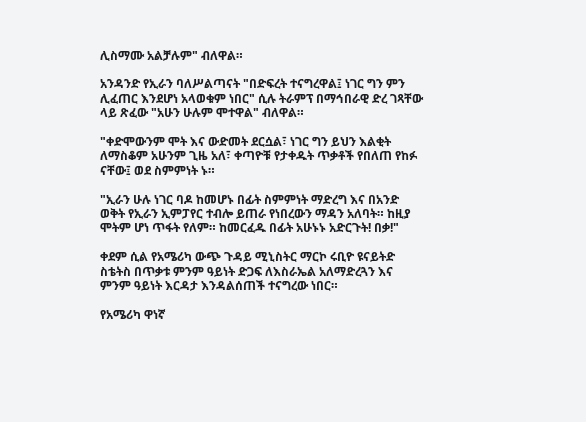ሊስማሙ አልቻሉም" ብለዋል።

አንዳንድ የኢራን ባለሥልጣናት "በድፍረት ተናግረዋል፤ ነገር ግን ምን ሊፈጠር እንደሆነ አላወቁም ነበር" ሲሉ ትራምፕ በማኅበራዊ ድረ ገጻቸው ላይ ጽፈው "አሁን ሁሉም ሞተዋል" ብለዋል።

"ቀድሞውንም ሞት እና ውድመት ደርሷል፣ ነገር ግን ይህን እልቂት ለማስቆም አሁንም ጊዜ አለ፣ ቀጣዮቹ የታቀዱት ጥቃቶች የበለጠ የከፉ ናቸው፤ ወደ ስምምነት ኑ።

"ኢራን ሁሉ ነገር ባዶ ከመሆኑ በፊት ስምምነት ማድረግ እና በአንድ ወቅት የኢራን ኢምፓየር ተብሎ ይጠራ የነበረውን ማዳን አለባት። ከዚያ ሞትም ሆነ ጥፋት የለም። ከመርፈዱ በፊት አሁኑኑ አድርጉት! በቃ!"

ቀደም ሲል የአሜሪካ ውጭ ጉዳይ ሚኒስትር ማርኮ ሩቢዮ ዩናይትድ ስቴትስ በጥቃቱ ምንም ዓይነት ድጋፍ ለእስራኤል አለማድረጓን እና ምንም ዓይነት እርዳታ እንዳልሰጠች ተናግረው ነበር።

የአሜሪካ ዋነኛ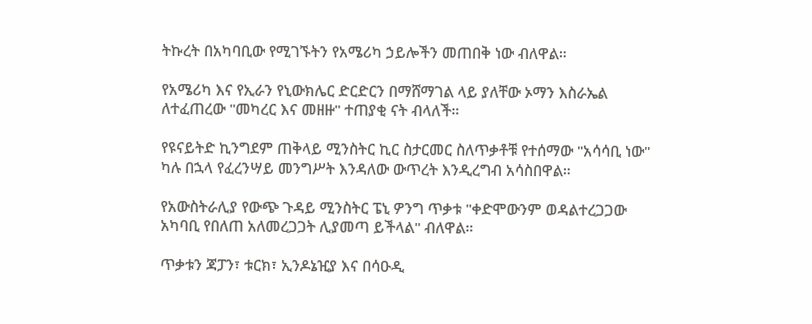ትኩረት በአካባቢው የሚገኙትን የአሜሪካ ኃይሎችን መጠበቅ ነው ብለዋል።

የአሜሪካ እና የኢራን የኒውክሌር ድርድርን በማሸማገል ላይ ያለቸው ኦማን እስራኤል ለተፈጠረው "መካረር እና መዘዙ" ተጠያቂ ናት ብላለች።

የዩናይትድ ኪንግደም ጠቅላይ ሚንስትር ኪር ስታርመር ስለጥቃቶቹ የተሰማው "አሳሳቢ ነው" ካሉ በኋላ የፈረንሣይ መንግሥት እንዳለው ውጥረት እንዲረግብ አሳስበዋል።

የአውስትራሊያ የውጭ ጉዳይ ሚንስትር ፔኒ ዎንግ ጥቃቱ "ቀድሞውንም ወዳልተረጋጋው አካባቢ የበለጠ አለመረጋጋት ሊያመጣ ይችላል" ብለዋል።

ጥቃቱን ጃፓን፣ ቱርክ፣ ኢንዶኔዢያ እና በሳዑዲ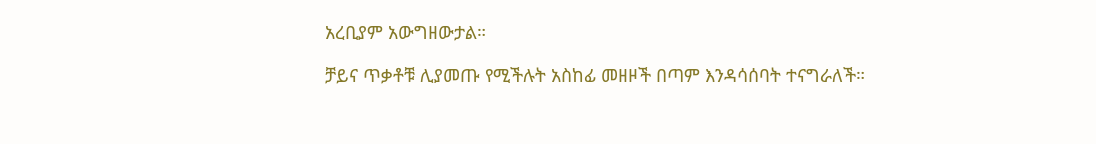አረቢያም አውግዘውታል።

ቻይና ጥቃቶቹ ሊያመጡ የሚችሉት አስከፊ መዘዞች በጣም እንዳሳሰባት ተናግራለች።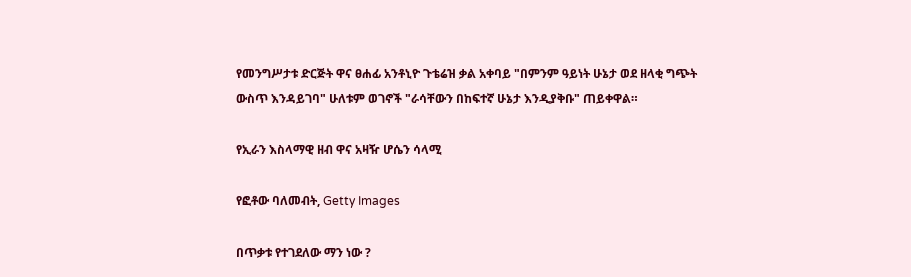የመንግሥታቱ ድርጅት ዋና ፀሐፊ አንቶኒዮ ጉቴሬዝ ቃል አቀባይ "በምንም ዓይነት ሁኔታ ወደ ዘላቂ ግጭት ውስጥ እንዳይገባ" ሁለቱም ወገኖች "ራሳቸውን በከፍተኛ ሁኔታ እንዲያቅቡ" ጠይቀዋል።

የኢራን እስላማዊ ዘብ ዋና አዛዥ ሆሴን ሳላሚ

የፎቶው ባለመብት, Getty Images

በጥቃቱ የተገደለው ማን ነው ?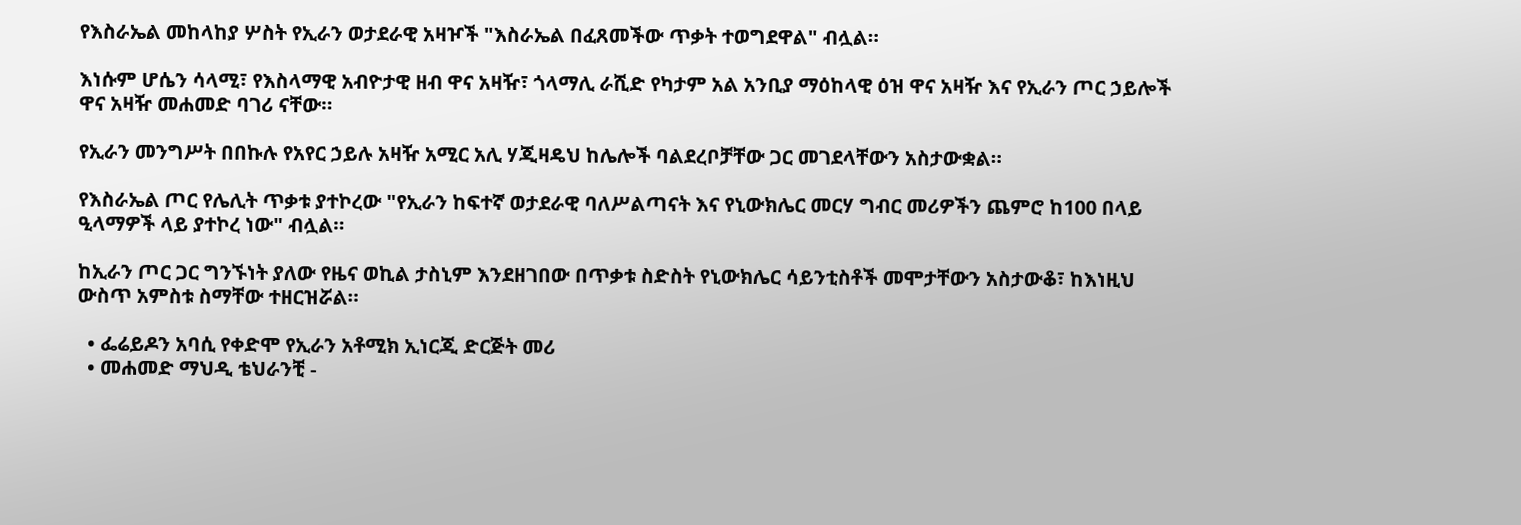የእስራኤል መከላከያ ሦስት የኢራን ወታደራዊ አዛዦች "እስራኤል በፈጸመችው ጥቃት ተወግደዋል" ብሏል።

እነሱም ሆሴን ሳላሚ፣ የእስላማዊ አብዮታዊ ዘብ ዋና አዛዥ፣ ጎላማሊ ራሺድ የካታም አል አንቢያ ማዕከላዊ ዕዝ ዋና አዛዥ እና የኢራን ጦር ኃይሎች ዋና አዛዥ መሐመድ ባገሪ ናቸው።

የኢራን መንግሥት በበኩሉ የአየር ኃይሉ አዛዥ አሚር አሊ ሃጂዛዴህ ከሌሎች ባልደረቦቻቸው ጋር መገደላቸውን አስታውቋል።

የእስራኤል ጦር የሌሊት ጥቃቱ ያተኮረው "የኢራን ከፍተኛ ወታደራዊ ባለሥልጣናት እና የኒውክሌር መርሃ ግብር መሪዎችን ጨምሮ ከ100 በላይ ዒላማዎች ላይ ያተኮረ ነው" ብሏል።

ከኢራን ጦር ጋር ግንኙነት ያለው የዜና ወኪል ታስኒም እንደዘገበው በጥቃቱ ስድስት የኒውክሌር ሳይንቲስቶች መሞታቸውን አስታውቆ፣ ከእነዚህ ውስጥ አምስቱ ስማቸው ተዘርዝሯል።

  • ፌሬይዶን አባሲ የቀድሞ የኢራን አቶሚክ ኢነርጂ ድርጅት መሪ
  • መሐመድ ማህዲ ቴህራንቺ -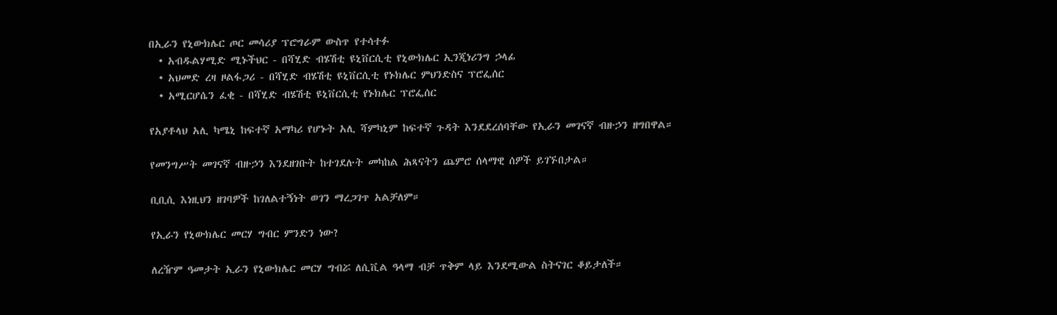በኢራን የኒውክሌር ጦር መሳሪያ ፕሮግራም ውስጥ የተሳተፉ
  • አብዱልሃሚድ ሚኑችህር - በሻሂድ ብሄሽቲ ዩኒቨርሲቲ የኒውክሌር ኢንጂነሪንግ ኃላፊ
  • አህመድ ረዛ ዞልፋጋሪ - በሻሂድ ብሄሽቲ ዩኒቨርሲቲ የኑክሌር ምህንድስና ፕሮፌሰር
  • አሚርሆሴን ፈቂ - በሻሂድ ብሄሽቲ ዩኒቨርሲቲ የኑክሌር ፕሮፌሰር

የአያቶላህ አሊ ካሜኒ ከፍተኛ አማካሪ የሆኑት አሊ ሻምካኒም ከፍተኛ ጉዳት እንደደረሰባቸው የኢራን መገናኛ ብዙኃን ዘግበዋል።

የመንግሥት መገናኛ ብዙኃን እንደዘገቡት ከተገደሉት መካከል ሕጻናትን ጨምሮ ሰላማዊ ሰዎች ይገኙበታል።

ቢቢሲ እነዚህን ዘገባዎች ከገለልተኝነት ወገን ማረጋገጥ አልቻለም።

የኢራን የኒውክሌር መርሃ ግብር ምንድን ነው?

ለረዥም ዓመታት ኢራን የኒውክሌር መርሃ ግብሯ ለሲቪል ዓላማ ብቻ ጥቅም ላይ እንደሚውል ስትናገር ቆይታለች።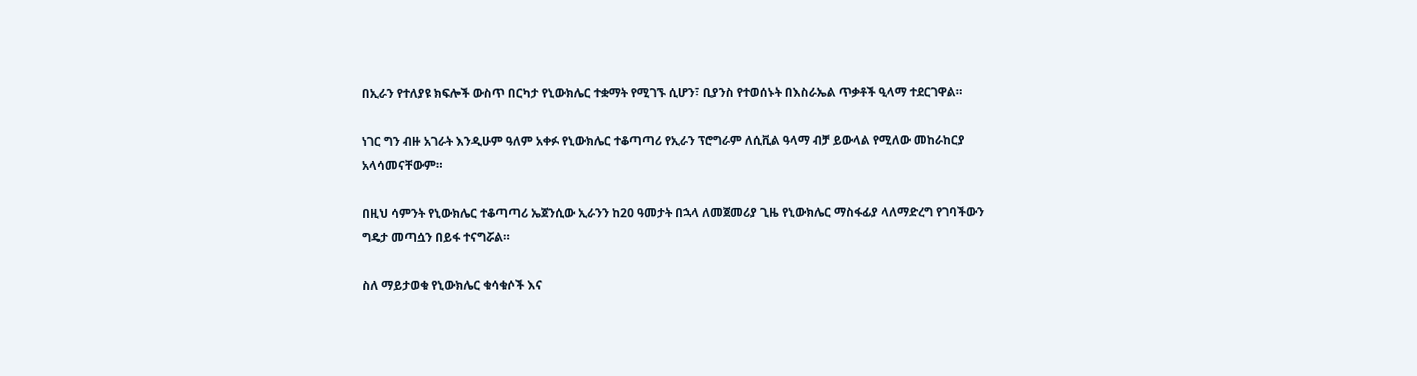በኢራን የተለያዩ ክፍሎች ውስጥ በርካታ የኒውክሌር ተቋማት የሚገኙ ሲሆን፣ ቢያንስ የተወሰኑት በእስራኤል ጥቃቶች ዒላማ ተደርገዋል።

ነገር ግን ብዙ አገራት እንዲሁም ዓለም አቀፉ የኒውክሌር ተቆጣጣሪ የኢራን ፕሮግራም ለሲቪል ዓላማ ብቻ ይውላል የሚለው መከራከርያ አላሳመናቸውም።

በዚህ ሳምንት የኒውክሌር ተቆጣጣሪ ኤጀንሲው ኢራንን ከ20 ዓመታት በኋላ ለመጀመሪያ ጊዜ የኒውክሌር ማስፋፊያ ላለማድረግ የገባችውን ግዴታ መጣሷን በይፋ ተናግሯል።

ስለ ማይታወቁ የኒውክሌር ቁሳቁሶች እና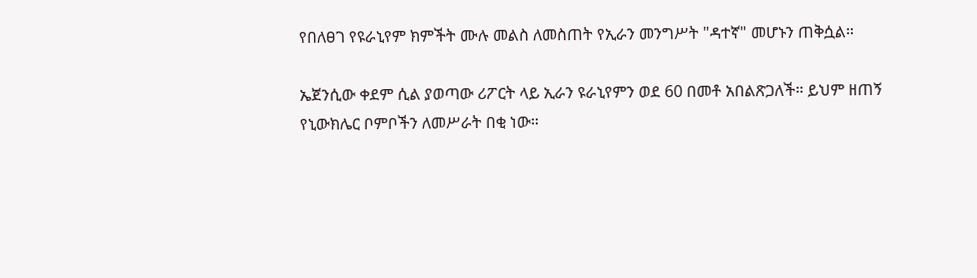የበለፀገ የዩራኒየም ክምችት ሙሉ መልስ ለመስጠት የኢራን መንግሥት "ዳተኛ" መሆኑን ጠቅሷል።

ኤጀንሲው ቀደም ሲል ያወጣው ሪፖርት ላይ ኢራን ዩራኒየምን ወደ 60 በመቶ አበልጽጋለች። ይህም ዘጠኝ የኒውክሌር ቦምቦችን ለመሥራት በቂ ነው።